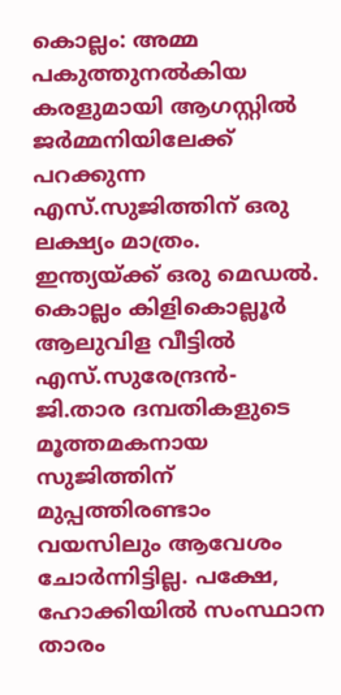കൊല്ലം: അമ്മ പകുത്തുനൽകിയ കരളുമായി ആഗസ്റ്റിൽ ജർമ്മനിയിലേക്ക് പറക്കുന്ന എസ്.സുജിത്തിന് ഒരു ലക്ഷ്യം മാത്രം. ഇന്ത്യയ്ക്ക് ഒരു മെഡൽ.
കൊല്ലം കിളികൊല്ലൂർ ആലുവിള വീട്ടിൽ എസ്.സുരേന്ദ്രൻ- ജി.താര ദമ്പതികളുടെ മൂത്തമകനായ സുജിത്തിന് മുപ്പത്തിരണ്ടാം വയസിലും ആവേശം ചോർന്നിട്ടില്ല. പക്ഷേ, ഹോക്കിയിൽ സംസ്ഥാന താരം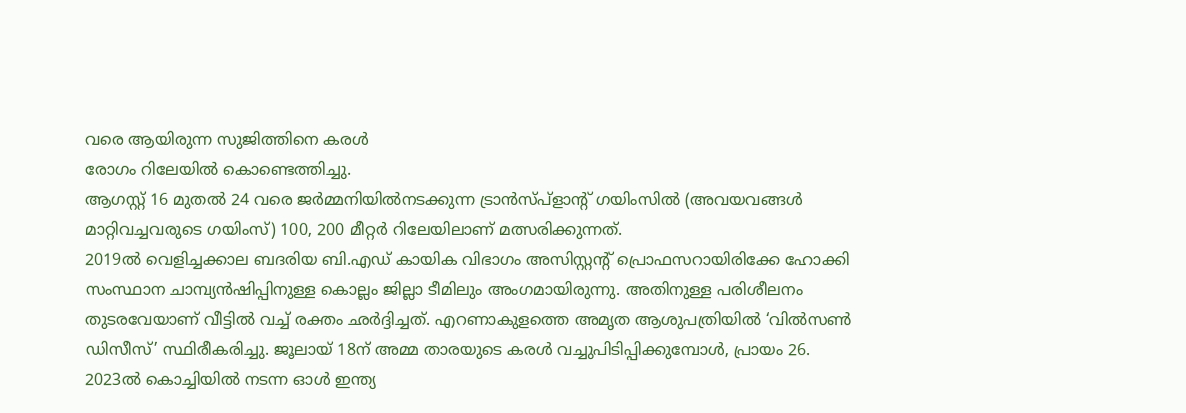വരെ ആയിരുന്ന സുജിത്തിനെ കരൾ
രോഗം റിലേയിൽ കൊണ്ടെത്തിച്ചു.
ആഗസ്റ്റ് 16 മുതൽ 24 വരെ ജർമ്മനിയിൽനടക്കുന്ന ട്രാൻസ്പ്ളാന്റ് ഗയിംസിൽ (അവയവങ്ങൾ മാറ്റിവച്ചവരുടെ ഗയിംസ്) 100, 200 മീറ്റർ റിലേയിലാണ് മത്സരിക്കുന്നത്.
2019ൽ വെളിച്ചക്കാല ബദരിയ ബി.എഡ് കായിക വിഭാഗം അസിസ്റ്റന്റ് പ്രൊഫസറായിരിക്കേ ഹോക്കി സംസ്ഥാന ചാമ്പ്യൻഷിപ്പിനുള്ള കൊല്ലം ജില്ലാ ടീമിലും അംഗമായിരുന്നു. അതിനുള്ള പരിശീലനം തുടരവേയാണ് വീട്ടിൽ വച്ച് രക്തം ഛർദ്ദിച്ചത്. എറണാകുളത്തെ അമൃത ആശുപത്രിയിൽ ‘വിൽസൺ ഡിസീസ്’ സ്ഥിരീകരിച്ചു. ജൂലായ് 18ന് അമ്മ താരയുടെ കരൾ വച്ചുപിടിപ്പിക്കുമ്പോൾ, പ്രായം 26.
2023ൽ കൊച്ചിയിൽ നടന്ന ഓൾ ഇന്ത്യ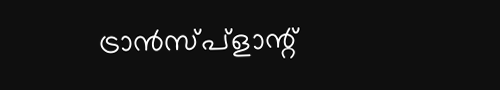ട്രാൻസ്പ്ളാന്റ്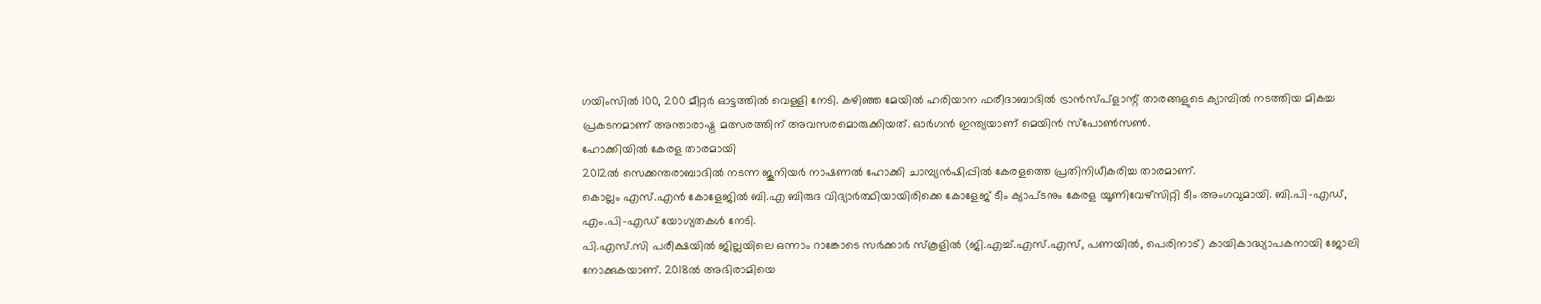ഗയിംസിൽ 100, 200 മീറ്റർ ഓട്ടത്തിൽ വെള്ളി നേടി. കഴിഞ്ഞ മേയിൽ ഹരിയാന ഫരീദാബാദിൽ ട്രാൻസ്പ്ളാന്റ് താരങ്ങളുടെ ക്യാമ്പിൽ നടത്തിയ മികച്ച പ്രകടനമാണ് അന്താരാഷ്ട്ര മത്സരത്തിന് അവസരമൊരുക്കിയത്. ഓർഗൻ ഇന്ത്യയാണ് മെയിൻ സ്പോൺസൺ.
ഹോക്കിയിൽ കേരള താരമായി
2012ൽ സെക്കന്തരാബാദിൽ നടന്ന ജൂനിയർ നാഷണൽ ഹോക്കി ചാമ്പ്യൻഷിപ്പിൽ കേരളത്തെ പ്രതിനിധീകരിച്ച താരമാണ്.
കൊല്ലം എസ്.എൻ കോളേജിൽ ബി.എ ബിരുദ വിദ്യാർത്ഥിയായിരിക്കെ കോളേജ് ടീം ക്യാപ്ടനും കേരള യൂണിവേഴ്സിറ്റി ടീം അംഗവുമായി. ബി.പി-എഡ്, എം.പി-എഡ് യോഗ്യതകൾ നേടി.
പി.എസ്.സി പരീക്ഷയിൽ ജില്ലയിലെ ഒന്നാം റാങ്കോടെ സർക്കാർ സ്കൂളിൽ (ജി.എച്ച്.എസ്.എസ്, പണയിൽ, പെരിനാട്) കായികാദ്ധ്യാപകനായി ജോലി നോക്കുകയാണ്. 2018ൽ അഭിരാമിയെ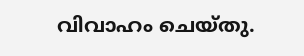വിവാഹം ചെയ്തു.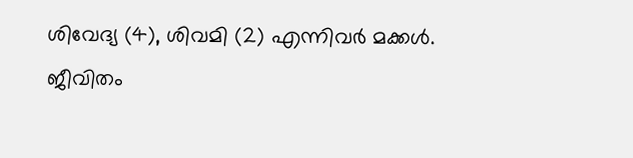ശിവേദ്യ (4), ശിവമി (2) എന്നിവർ മക്കൾ.
ജീവിതം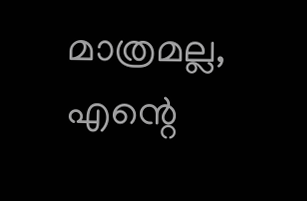മാത്രമല്ല, എന്റെ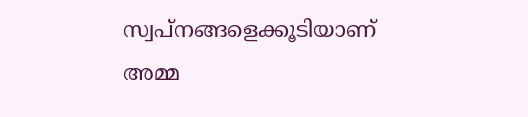സ്വപ്നങ്ങളെക്കൂടിയാണ് അമ്മ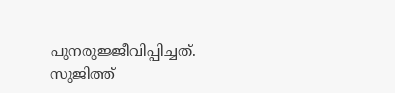പുനരുജ്ജീവിപ്പിച്ചത്.
സുജിത്ത്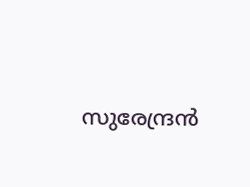സുരേന്ദ്രൻ